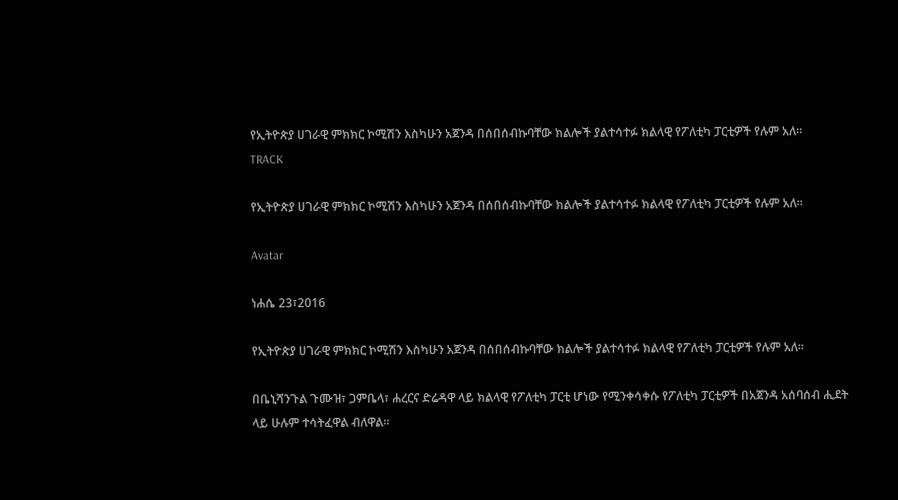የኢትዮጵያ ሀገራዊ ምክክር ኮሚሽን እስካሁን አጀንዳ በሰበሰብኩባቸው ክልሎች ያልተሳተፉ ክልላዊ የፖለቲካ ፓርቲዎች የሉም አለ፡፡
TRACK

የኢትዮጵያ ሀገራዊ ምክክር ኮሚሽን እስካሁን አጀንዳ በሰበሰብኩባቸው ክልሎች ያልተሳተፉ ክልላዊ የፖለቲካ ፓርቲዎች የሉም አለ፡፡

Avatar

ነሐሴ 23፣2016

የኢትዮጵያ ሀገራዊ ምክክር ኮሚሽን እስካሁን አጀንዳ በሰበሰብኩባቸው ክልሎች ያልተሳተፉ ክልላዊ የፖለቲካ ፓርቲዎች የሉም አለ፡፡

በቤኒሻንጉል ጉሙዝ፣ ጋምቤላ፣ ሐረርና ድሬዳዋ ላይ ክልላዊ የፖለቲካ ፓርቲ ሆነው የሚንቀሳቀሱ የፖለቲካ ፓርቲዎች በአጀንዳ አሰባሰብ ሒደት ላይ ሁሉም ተሳትፈዋል ብለዋል፡፡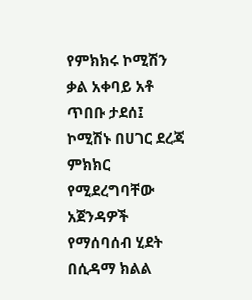የምክክሩ ኮሚሽን ቃል አቀባይ አቶ ጥበቡ ታደሰ፤ ኮሚሽኑ በሀገር ደረጃ ምክክር የሚደረግባቸው አጀንዳዎች የማሰባሰብ ሂደት በሲዳማ ክልል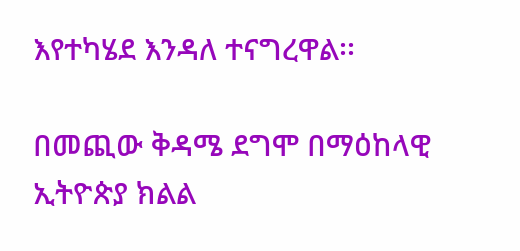እየተካሄደ እንዳለ ተናግረዋል፡፡

በመጪው ቅዳሜ ደግሞ በማዕከላዊ ኢትዮጵያ ክልል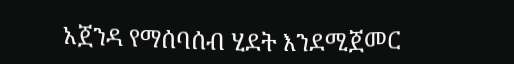አጀንዳ የማሰባሰብ ሂደት እንደሚጀመር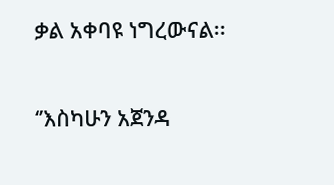ቃል አቀባዩ ነግረውናል፡፡

‘’እስካሁን አጀንዳ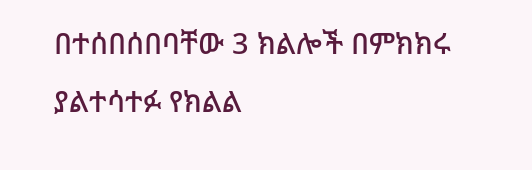በተሰበሰበባቸው 3 ክልሎች በምክክሩ ያልተሳተፉ የክልል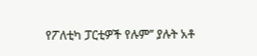የፖለቲካ ፓርቲዎች የሉም’’ ያሉት አቶ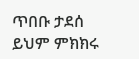ጥበቡ ታደሰ ይህም ምክክሩ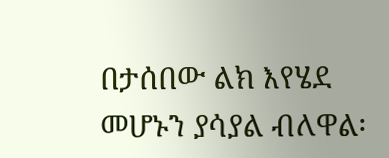በታሰበው ልክ እየሄደ መሆኑን ያሳያል ብለዋል፡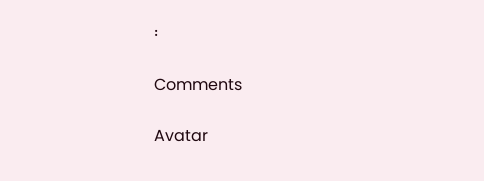፡

Comments

Avatar